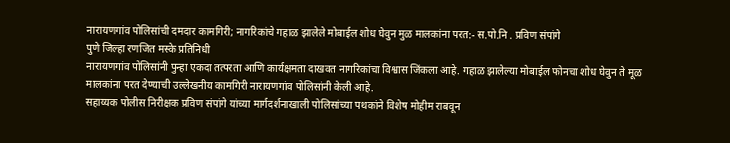नारायणगांव पोलिसांची दमदार कामगिरी; नागरिकांचे गहाळ झालेले मोबाईल शोध घेवुन मुळ मालकांना परत:- स.पो.नि . प्रविण संपांगे
पुणे जिल्हा रणजित मस्के प्रतिनिधी
नारायणगांव पोलिसांनी पुन्हा एकदा तत्परता आणि कार्यक्षमता दाखवत नागरिकांचा विश्वास जिंकला आहे. गहाळ झालेल्या मोबाईल फोनचा शोध घेवुन ते मूळ मालकांना परत देण्याची उल्लेखनीय कामगिरी नारायणगांव पोलिसांनी केली आहे.
सहाय्यक पोलीस निरीक्षक प्रविण संपांगे यांच्या मार्गदर्शनाखाली पोलिसांच्या पथकांने विशेष मोहीम राबवून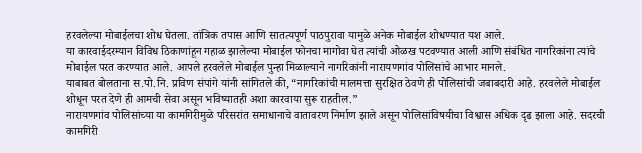हरवलेल्या मोबाईलचा शोध घेतला. तांत्रिक तपास आणि सातत्यपूर्ण पाठपुरावा यामुळे अनेक मोबाईल शोधण्यात यश आले.
या कारवाईदरम्यान विविध ठिकाणांहून गहाळ झालेल्या मोबाईल फोनचा मागोवा घेत त्यांची ओळख पटवण्यात आली आणि संबंधित नागरिकांना त्यांचे मोबाईल परत करण्यात आले. आपले हरवलेले मोबाईल पुन्हा मिळाल्याने नागरिकांनी नारायणगांव पोलिसांचे आभार मानले.
याबाबत बोलताना स.पो.नि. प्रविण संपांगे यांनी सांगितले की, “नागरिकांची मालमत्ता सुरक्षित ठेवणे ही पोलिसांची जबाबदारी आहे. हरवलेले मोबाईल शोधून परत देणे ही आमची सेवा असून भविष्यातही अशा कारवाया सुरू राहतील.”
नारायणगांव पोलिसांच्या या कामगिरीमुळे परिसरांत समाधानाचे वातावरण निर्माण झाले असून पोलिसांविषयीचा विश्वास अधिक दृढ झाला आहे. सदरची कामगिरी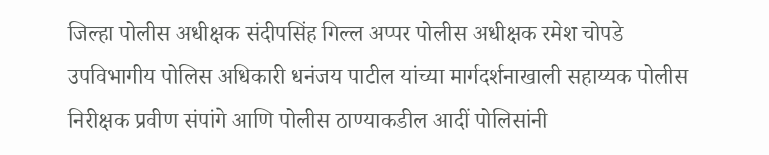जिल्हा पोलीस अधीक्षक संदीपसिंह गिल्ल अप्पर पोलीस अधीक्षक रमेश चोपडे उपविभागीय पोलिस अधिकारी धनंजय पाटील यांच्या मार्गदर्शनाखाली सहाय्यक पोलीस निरीक्षक प्रवीण संपांगे आणि पोलीस ठाण्याकडील आदीं पोलिसांनी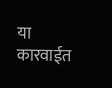या कारवाईत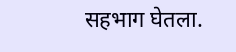सहभाग घेतला.